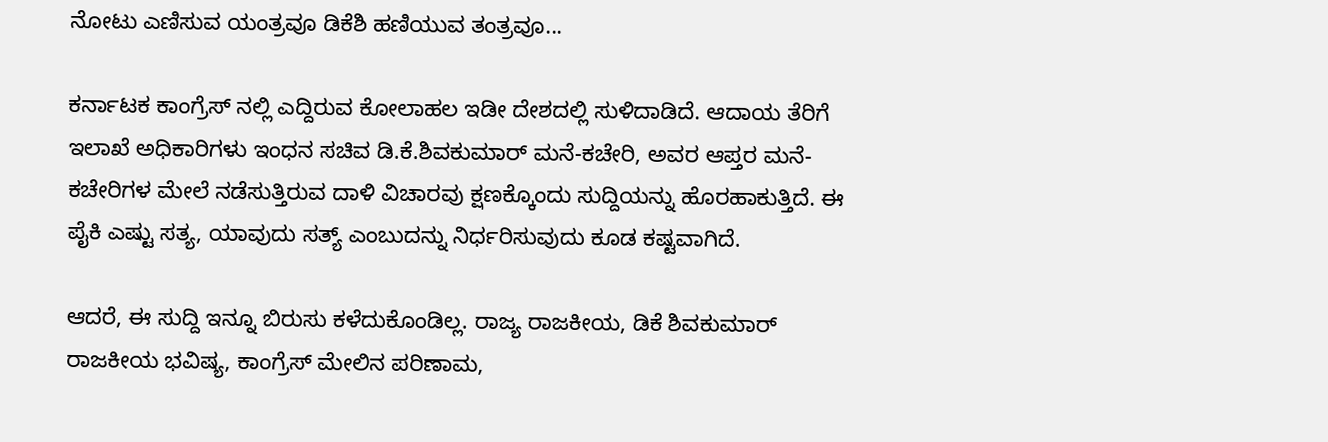ನೋಟು ಎಣಿಸುವ ಯಂತ್ರವೂ ಡಿಕೆಶಿ ಹಣಿಯುವ ತಂತ್ರವೂ...

ಕರ್ನಾಟಕ ಕಾಂಗ್ರೆಸ್ ನಲ್ಲಿ ಎದ್ದಿರುವ ಕೋಲಾಹಲ ಇಡೀ ದೇಶದಲ್ಲಿ ಸುಳಿದಾಡಿದೆ. ಆದಾಯ ತೆರಿಗೆ ಇಲಾಖೆ ಅಧಿಕಾರಿಗಳು ಇಂಧನ ಸಚಿವ ಡಿ.ಕೆ.ಶಿವಕುಮಾರ್ ಮನೆ-ಕಚೇರಿ, ಅವರ ಆಪ್ತರ ಮನೆ-ಕಚೇರಿಗಳ ಮೇಲೆ ನಡೆಸುತ್ತಿರುವ ದಾಳಿ ವಿಚಾರವು ಕ್ಷಣಕ್ಕೊಂದು ಸುದ್ದಿಯನ್ನು ಹೊರಹಾಕುತ್ತಿದೆ. ಈ ಪೈಕಿ ಎಷ್ಟು ಸತ್ಯ, ಯಾವುದು ಸತ್ಯ್ ಎಂಬುದನ್ನು ನಿರ್ಧರಿಸುವುದು ಕೂಡ ಕಷ್ಟವಾಗಿದೆ.

ಆದರೆ, ಈ ಸುದ್ದಿ ಇನ್ನೂ ಬಿರುಸು ಕಳೆದುಕೊಂಡಿಲ್ಲ. ರಾಜ್ಯ ರಾಜಕೀಯ, ಡಿಕೆ ಶಿವಕುಮಾರ್ ರಾಜಕೀಯ ಭವಿಷ್ಯ, ಕಾಂಗ್ರೆಸ್ ಮೇಲಿನ ಪರಿಣಾಮ,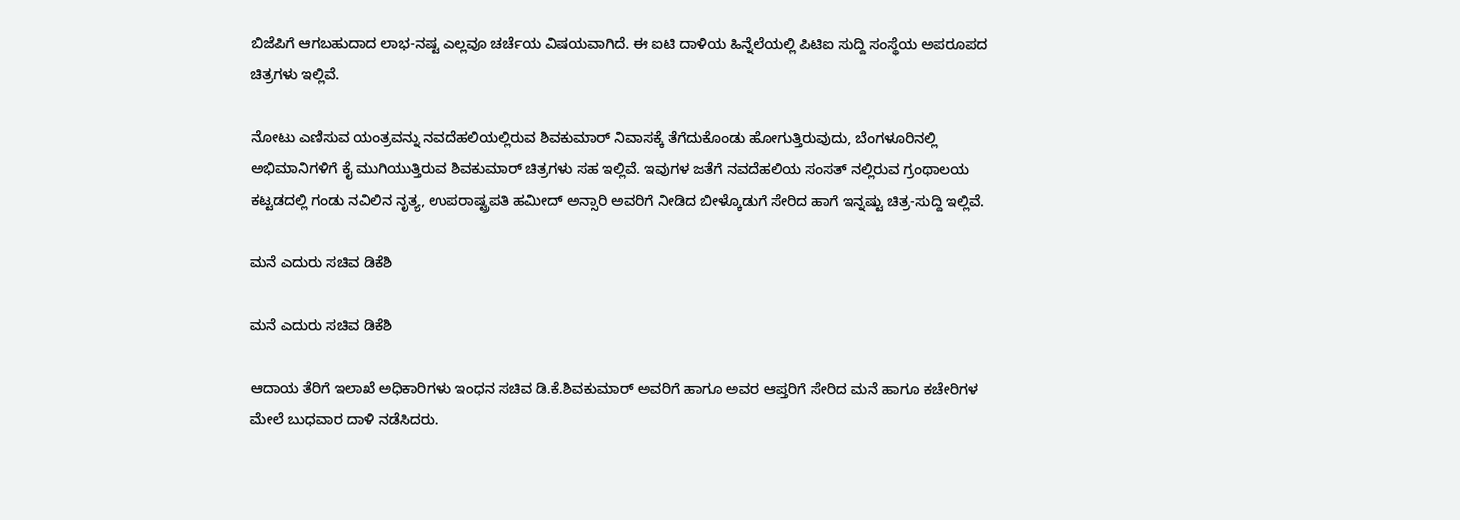ಬಿಜೆಪಿಗೆ ಆಗಬಹುದಾದ ಲಾಭ-ನಷ್ಟ ಎಲ್ಲವೂ ಚರ್ಚೆಯ ವಿಷಯವಾಗಿದೆ. ಈ ಐಟಿ ದಾಳಿಯ ಹಿನ್ನೆಲೆಯಲ್ಲಿ ಪಿಟಿಐ ಸುದ್ದಿ ಸಂಸ್ಥೆಯ ಅಪರೂಪದ ಚಿತ್ರಗಳು ಇಲ್ಲಿವೆ.

ನೋಟು ಎಣಿಸುವ ಯಂತ್ರವನ್ನು ನವದೆಹಲಿಯಲ್ಲಿರುವ ಶಿವಕುಮಾರ್ ನಿವಾಸಕ್ಕೆ ತೆಗೆದುಕೊಂಡು ಹೋಗುತ್ತಿರುವುದು, ಬೆಂಗಳೂರಿನಲ್ಲಿ ಅಭಿಮಾನಿಗಳಿಗೆ ಕೈ ಮುಗಿಯುತ್ತಿರುವ ಶಿವಕುಮಾರ್ ಚಿತ್ರಗಳು ಸಹ ಇಲ್ಲಿವೆ. ಇವುಗಳ ಜತೆಗೆ ನವದೆಹಲಿಯ ಸಂಸತ್ ನಲ್ಲಿರುವ ಗ್ರಂಥಾಲಯ ಕಟ್ಟಡದಲ್ಲಿ ಗಂಡು ನವಿಲಿನ ನೃತ್ಯ, ಉಪರಾಷ್ಟ್ರಪತಿ ಹಮೀದ್ ಅನ್ಸಾರಿ ಅವರಿಗೆ ನೀಡಿದ ಬೀಳ್ಕೊಡುಗೆ ಸೇರಿದ ಹಾಗೆ ಇನ್ನಷ್ಟು ಚಿತ್ರ-ಸುದ್ದಿ ಇಲ್ಲಿವೆ.

ಮನೆ ಎದುರು ಸಚಿವ ಡಿಕೆಶಿ

ಮನೆ ಎದುರು ಸಚಿವ ಡಿಕೆಶಿ

ಆದಾಯ ತೆರಿಗೆ ಇಲಾಖೆ ಅಧಿಕಾರಿಗಳು ಇಂಧನ ಸಚಿವ ಡಿ.ಕೆ.ಶಿವಕುಮಾರ್ ಅವರಿಗೆ ಹಾಗೂ ಅವರ ಆಪ್ತರಿಗೆ ಸೇರಿದ ಮನೆ ಹಾಗೂ ಕಚೇರಿಗಳ ಮೇಲೆ ಬುಧವಾರ ದಾಳಿ ನಡೆಸಿದರು.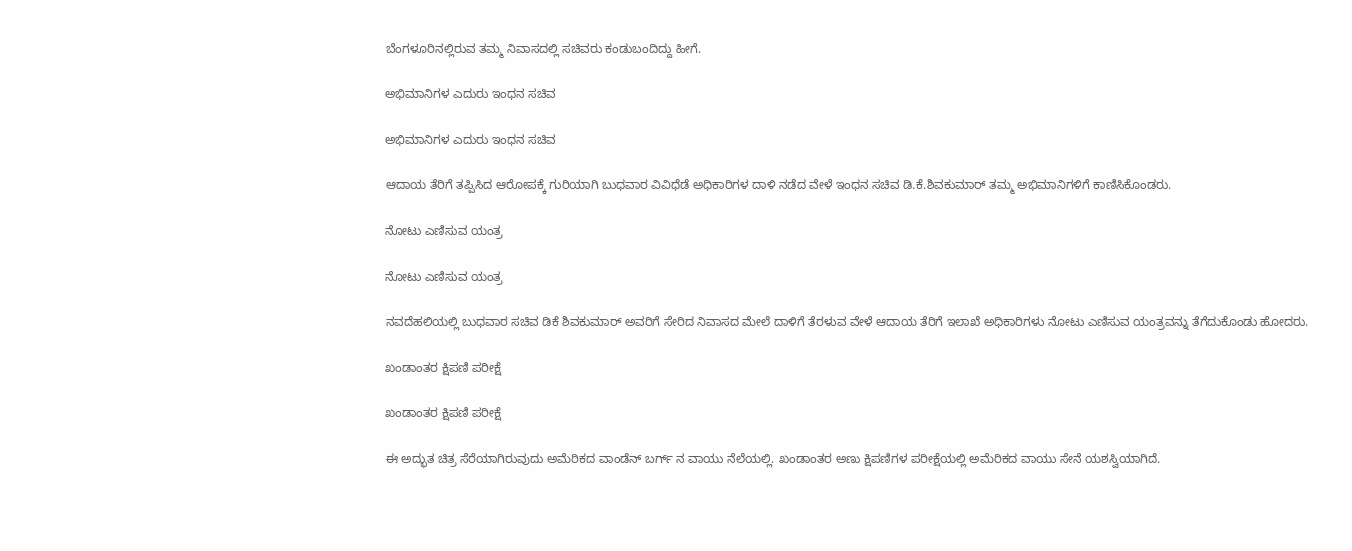ಬೆಂಗಳೂರಿನಲ್ಲಿರುವ ತಮ್ಮ ನಿವಾಸದಲ್ಲಿ ಸಚಿವರು ಕಂಡುಬಂದಿದ್ದು ಹೀಗೆ.

ಅಭಿಮಾನಿಗಳ ಎದುರು ಇಂಧನ ಸಚಿವ

ಅಭಿಮಾನಿಗಳ ಎದುರು ಇಂಧನ ಸಚಿವ

ಆದಾಯ ತೆರಿಗೆ ತಪ್ಪಿಸಿದ ಆರೋಪಕ್ಕೆ ಗುರಿಯಾಗಿ ಬುಧವಾರ ವಿವಿಧೆಡೆ ಅಧಿಕಾರಿಗಳ ದಾಳಿ ನಡೆದ ವೇಳೆ ಇಂಧನ ಸಚಿವ ಡಿ.ಕೆ.ಶಿವಕುಮಾರ್ ತಮ್ಮ ಅಭಿಮಾನಿಗಳಿಗೆ ಕಾಣಿಸಿಕೊಂಡರು.

ನೋಟು ಎಣಿಸುವ ಯಂತ್ರ

ನೋಟು ಎಣಿಸುವ ಯಂತ್ರ

ನವದೆಹಲಿಯಲ್ಲಿ ಬುಧವಾರ ಸಚಿವ ಡಿಕೆ ಶಿವಕುಮಾರ್ ಅವರಿಗೆ ಸೇರಿದ ನಿವಾಸದ ಮೇಲೆ ದಾಳಿಗೆ ತೆರಳುವ ವೇಳೆ ಆದಾಯ ತೆರಿಗೆ ಇಲಾಖೆ ಅಧಿಕಾರಿಗಳು ನೋಟು ಎಣಿಸುವ ಯಂತ್ರವನ್ನು ತೆಗೆದುಕೊಂಡು ಹೋದರು.

ಖಂಡಾಂತರ ಕ್ಷಿಪಣಿ ಪರೀಕ್ಷೆ

ಖಂಡಾಂತರ ಕ್ಷಿಪಣಿ ಪರೀಕ್ಷೆ

ಈ ಅದ್ಭುತ ಚಿತ್ರ ಸೆರೆಯಾಗಿರುವುದು ಅಮೆರಿಕದ ವಾಂಡೆನ್ ಬರ್ಗ್ ನ ವಾಯು ನೆಲೆಯಲ್ಲಿ. ಖಂಡಾಂತರ ಅಣು ಕ್ಷಿಪಣಿಗಳ ಪರೀಕ್ಷೆಯಲ್ಲಿ ಅಮೆರಿಕದ ವಾಯು ಸೇನೆ ಯಶಸ್ವಿಯಾಗಿದೆ.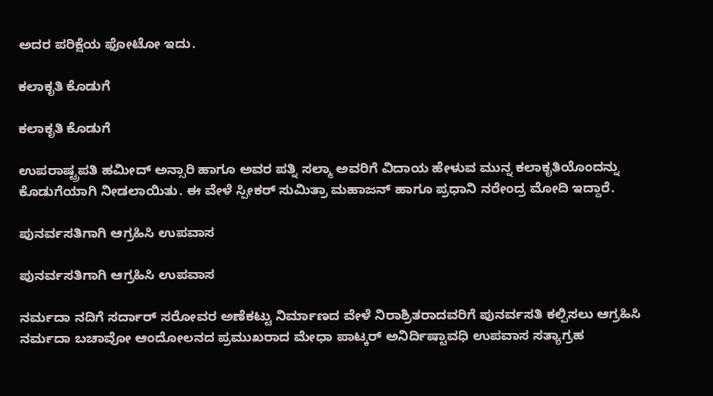ಅದರ ಪರಿಕ್ಷೆಯ ಫೋಟೋ ಇದು.

ಕಲಾಕೃತಿ ಕೊಡುಗೆ

ಕಲಾಕೃತಿ ಕೊಡುಗೆ

ಉಪರಾಷ್ಟ್ರಪತಿ ಹಮೀದ್ ಅನ್ಸಾರಿ ಹಾಗೂ ಅವರ ಪತ್ನಿ ಸಲ್ಮಾ ಅವರಿಗೆ ವಿದಾಯ ಹೇಳುವ ಮುನ್ನ ಕಲಾಕೃತಿಯೊಂದನ್ನು ಕೊಡುಗೆಯಾಗಿ ನೀಡಲಾಯಿತು. ಈ ವೇಳೆ ಸ್ಪೀಕರ್ ಸುಮಿತ್ರಾ ಮಹಾಜನ್ ಹಾಗೂ ಪ್ರಧಾನಿ ನರೇಂದ್ರ ಮೋದಿ ಇದ್ದಾರೆ.

ಪುನರ್ವಸತಿಗಾಗಿ ಆಗ್ರಹಿಸಿ ಉಪವಾಸ

ಪುನರ್ವಸತಿಗಾಗಿ ಆಗ್ರಹಿಸಿ ಉಪವಾಸ

ನರ್ಮದಾ ನದಿಗೆ ಸರ್ದಾರ್ ಸರೋವರ ಅಣೆಕಟ್ಟು ನಿರ್ಮಾಣದ ವೇಳೆ ನಿರಾಶ್ರಿತರಾದವರಿಗೆ ಪುನರ್ವಸತಿ ಕಲ್ಪಿಸಲು ಆಗ್ರಹಿಸಿ ನರ್ಮದಾ ಬಚಾವೋ ಆಂದೋಲನದ ಪ್ರಮುಖರಾದ ಮೇಧಾ ಪಾಟ್ಕರ್ ಅನಿರ್ದಿಷ್ಟಾವಧಿ ಉಪವಾಸ ಸತ್ಯಾಗ್ರಹ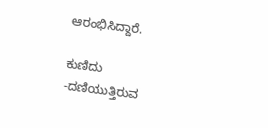ಆರಂಭಿಸಿದ್ದಾರೆ.

ಕುಣಿದು -ದಣಿಯುತ್ತಿರುವ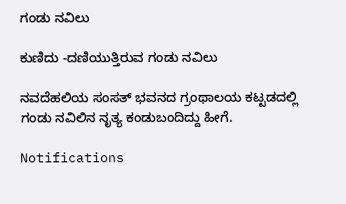ಗಂಡು ನವಿಲು

ಕುಣಿದು -ದಣಿಯುತ್ತಿರುವ ಗಂಡು ನವಿಲು

ನವದೆಹಲಿಯ ಸಂಸತ್ ಭವನದ ಗ್ರಂಥಾಲಯ ಕಟ್ಟಡದಲ್ಲಿ ಗಂಡು ನವಿಲಿನ ನೃತ್ಯ ಕಂಡುಬಂದಿದ್ದು ಹೀಗೆ.

Notifications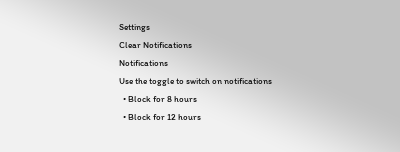Settings
Clear Notifications
Notifications
Use the toggle to switch on notifications
  • Block for 8 hours
  • Block for 12 hours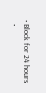• Block for 24 hours
  •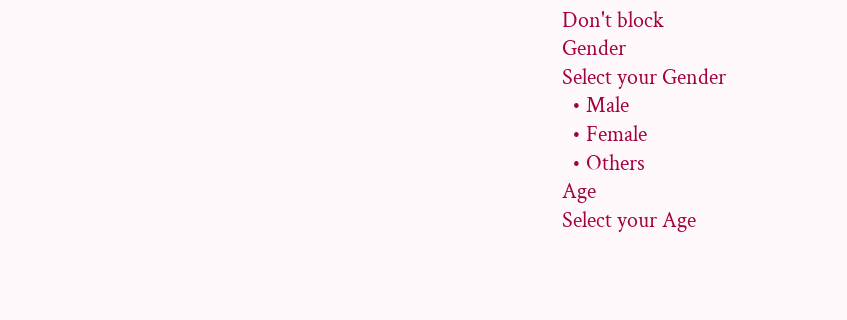Don't block
Gender
Select your Gender
  • Male
  • Female
  • Others
Age
Select your Age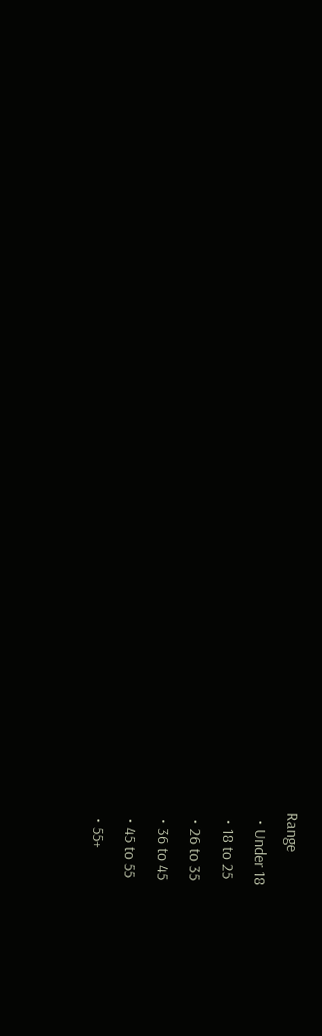Range
  • Under 18
  • 18 to 25
  • 26 to 35
  • 36 to 45
  • 45 to 55
  • 55+